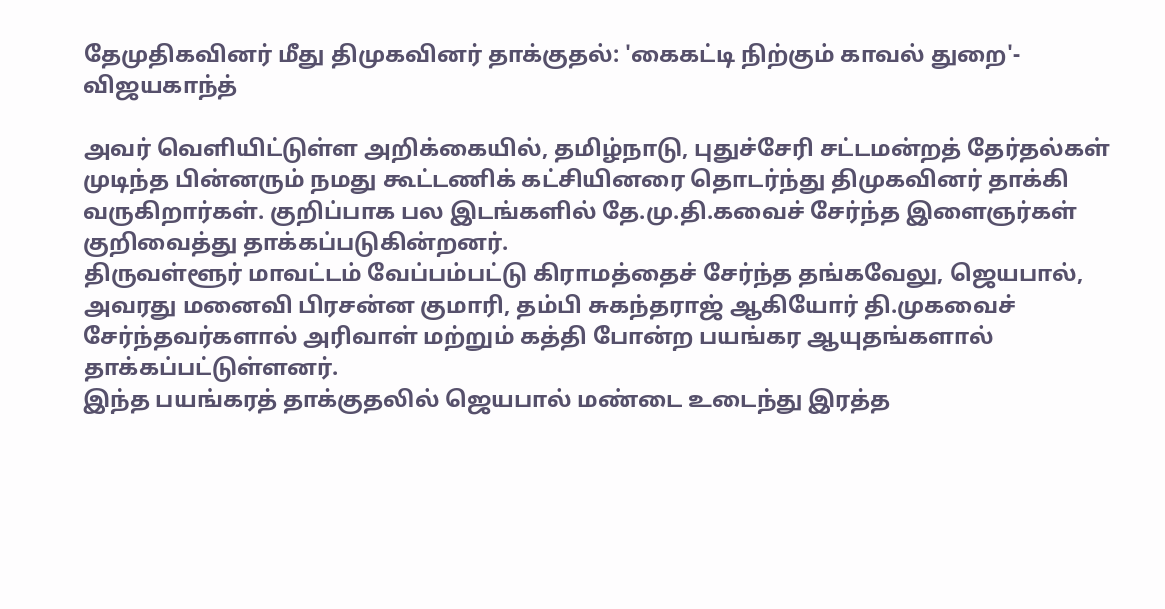தேமுதிகவினர் மீது திமுகவினர் தாக்குதல்: 'கைகட்டி நிற்கும் காவல் துறை'- விஜயகாந்த்

அவர் வெளியிட்டுள்ள அறிக்கையில், தமிழ்நாடு, புதுச்சேரி சட்டமன்றத் தேர்தல்கள் முடிந்த பின்னரும் நமது கூட்டணிக் கட்சியினரை தொடர்ந்து திமுகவினர் தாக்கி வருகிறார்கள். குறிப்பாக பல இடங்களில் தே.மு.தி.கவைச் சேர்ந்த இளைஞர்கள் குறிவைத்து தாக்கப்படுகின்றனர்.
திருவள்ளூர் மாவட்டம் வேப்பம்பட்டு கிராமத்தைச் சேர்ந்த தங்கவேலு, ஜெயபால், அவரது மனைவி பிரசன்ன குமாரி, தம்பி சுகந்தராஜ் ஆகியோர் தி.முகவைச் சேர்ந்தவர்களால் அரிவாள் மற்றும் கத்தி போன்ற பயங்கர ஆயுதங்களால் தாக்கப்பட்டுள்ளனர்.
இந்த பயங்கரத் தாக்குதலில் ஜெயபால் மண்டை உடைந்து இரத்த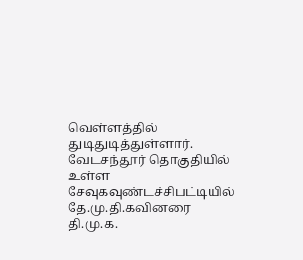வெள்ளத்தில் துடிதுடித்துள்ளார். வேடசந்தூர் தொகுதியில் உள்ள சேவுகவுண்டச்சிபட்டியில் தே.மு.தி.கவினரை தி.மு.க.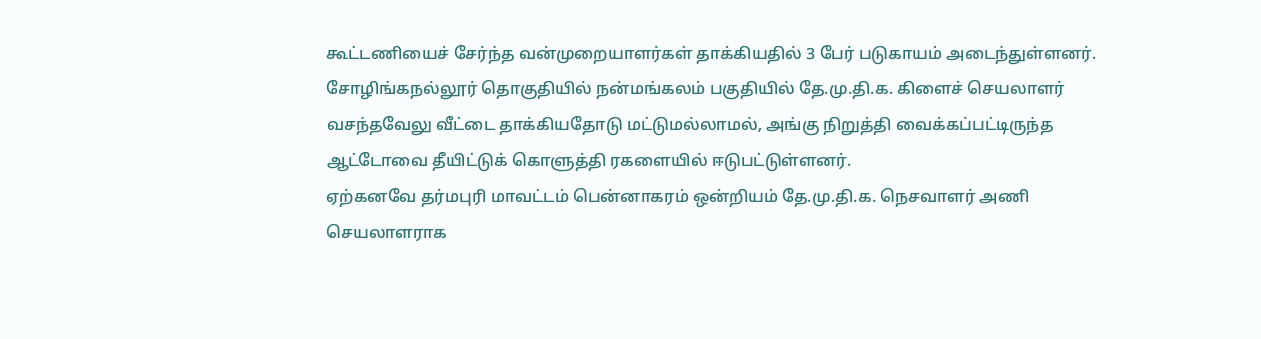கூட்டணியைச் சேர்ந்த வன்முறையாளர்கள் தாக்கியதில் 3 பேர் படுகாயம் அடைந்துள்ளனர்.
சோழிங்கநல்லூர் தொகுதியில் நன்மங்கலம் பகுதியில் தே.மு.தி.க. கிளைச் செயலாளர் வசந்தவேலு வீட்டை தாக்கியதோடு மட்டுமல்லாமல், அங்கு நிறுத்தி வைக்கப்பட்டிருந்த ஆட்டோவை தீயிட்டுக் கொளுத்தி ரகளையில் ஈடுபட்டுள்ளனர்.
ஏற்கனவே தர்மபுரி மாவட்டம் பென்னாகரம் ஒன்றியம் தே.மு.தி.க. நெசவாளர் அணி செயலாளராக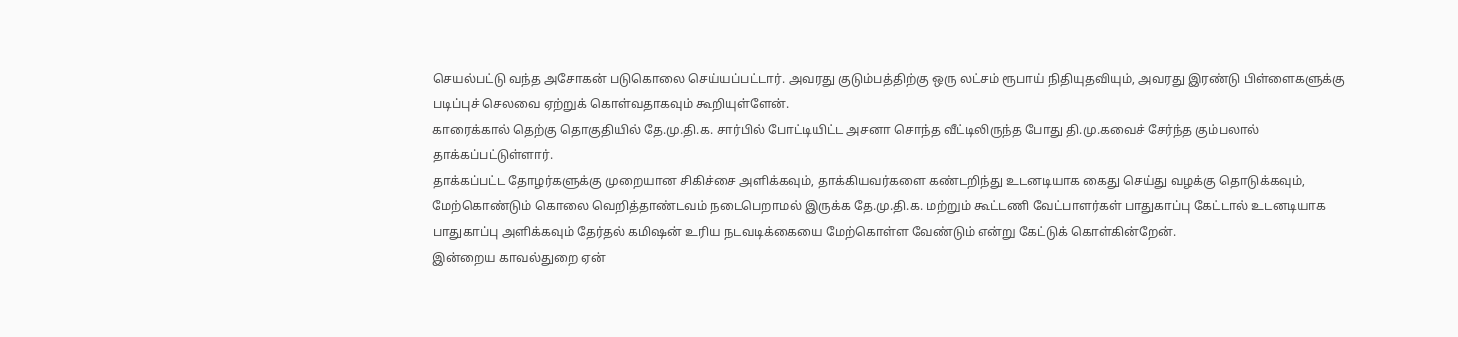செயல்பட்டு வந்த அசோகன் படுகொலை செய்யப்பட்டார். அவரது குடும்பத்திற்கு ஒரு லட்சம் ரூபாய் நிதியுதவியும், அவரது இரண்டு பிள்ளைகளுக்கு படிப்புச் செலவை ஏற்றுக் கொள்வதாகவும் கூறியுள்ளேன்.
காரைக்கால் தெற்கு தொகுதியில் தே.மு.தி.க. சார்பில் போட்டியிட்ட அசனா சொந்த வீட்டிலிருந்த போது தி.மு.கவைச் சேர்ந்த கும்பலால் தாக்கப்பட்டுள்ளார்.
தாக்கப்பட்ட தோழர்களுக்கு முறையான சிகிச்சை அளிக்கவும், தாக்கியவர்களை கண்டறிந்து உடனடியாக கைது செய்து வழக்கு தொடுக்கவும், மேற்கொண்டும் கொலை வெறித்தாண்டவம் நடைபெறாமல் இருக்க தே.மு.தி.க. மற்றும் கூட்டணி வேட்பாளர்கள் பாதுகாப்பு கேட்டால் உடனடியாக பாதுகாப்பு அளிக்கவும் தேர்தல் கமிஷன் உரிய நடவடிக்கையை மேற்கொள்ள வேண்டும் என்று கேட்டுக் கொள்கின்றேன்.
இன்றைய காவல்துறை ஏன்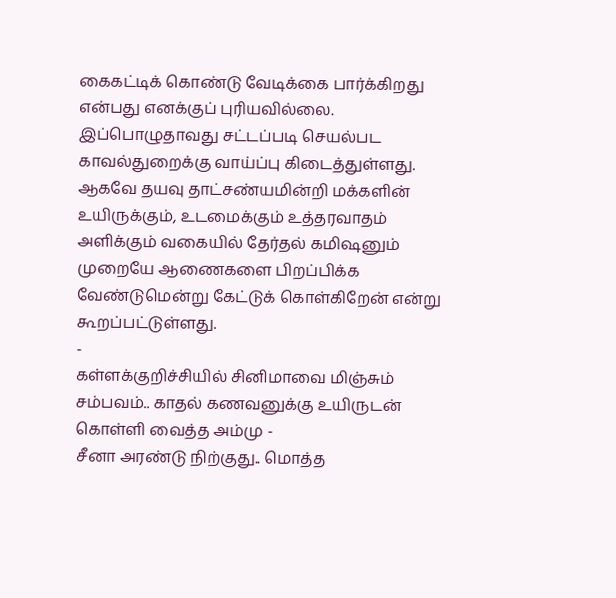கைகட்டிக் கொண்டு வேடிக்கை பார்க்கிறது என்பது எனக்குப் புரியவில்லை. இப்பொழுதாவது சட்டப்படி செயல்பட காவல்துறைக்கு வாய்ப்பு கிடைத்துள்ளது.
ஆகவே தயவு தாட்சண்யமின்றி மக்களின் உயிருக்கும், உடமைக்கும் உத்தரவாதம் அளிக்கும் வகையில் தேர்தல் கமிஷனும் முறையே ஆணைகளை பிறப்பிக்க வேண்டுமென்று கேட்டுக் கொள்கிறேன் என்று கூறப்பட்டுள்ளது.
-
கள்ளக்குறிச்சியில் சினிமாவை மிஞ்சும் சம்பவம்.. காதல் கணவனுக்கு உயிருடன் கொள்ளி வைத்த அம்மு -
சீனா அரண்டு நிற்குது.. மொத்த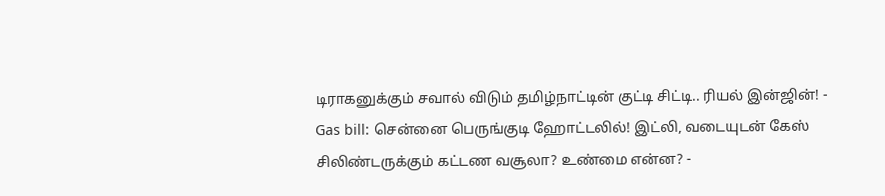டிராகனுக்கும் சவால் விடும் தமிழ்நாட்டின் குட்டி சிட்டி.. ரியல் இன்ஜின்! -
Gas bill: சென்னை பெருங்குடி ஹோட்டலில்! இட்லி, வடையுடன் கேஸ் சிலிண்டருக்கும் கட்டண வசூலா? உண்மை என்ன? -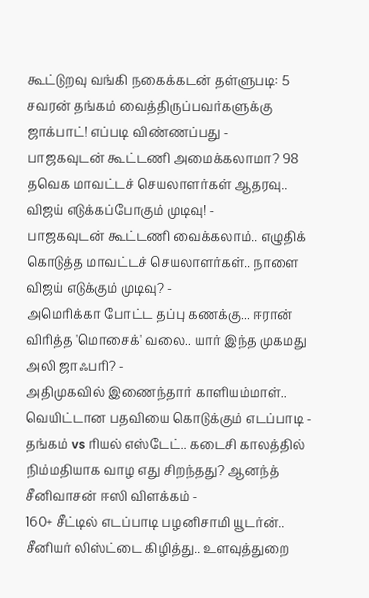கூட்டுறவு வங்கி நகைக்கடன் தள்ளுபடி: 5 சவரன் தங்கம் வைத்திருப்பவர்களுக்கு ஜாக்பாட்! எப்படி விண்ணப்பது -
பாஜகவுடன் கூட்டணி அமைக்கலாமா? 98 தவெக மாவட்டச் செயலாளர்கள் ஆதரவு.. விஜய் எடுக்கப்போகும் முடிவு! -
பாஜகவுடன் கூட்டணி வைக்கலாம்.. எழுதிக் கொடுத்த மாவட்டச் செயலாளர்கள்.. நாளை விஜய் எடுக்கும் முடிவு? -
அமெரிக்கா போட்ட தப்பு கணக்கு... ஈரான் விரித்த 'மொசைக்' வலை.. யார் இந்த முகமது அலி ஜாஃபரி? -
அதிமுகவில் இணைந்தார் காளியம்மாள்.. வெயிட்டான பதவியை கொடுக்கும் எடப்பாடி -
தங்கம் vs ரியல் எஸ்டேட்.. கடைசி காலத்தில் நிம்மதியாக வாழ எது சிறந்தது? ஆனந்த் சீனிவாசன் ஈஸி விளக்கம் -
160+ சீட்டில் எடப்பாடி பழனிசாமி யூடர்ன்.. சீனியர் லிஸ்ட்டை கிழித்து.. உளவுத்துறை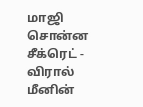மாஜி சொன்ன சீக்ரெட் -
விரால் மீனின்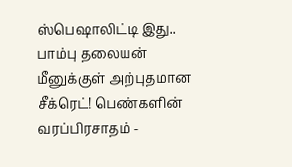ஸ்பெஷாலிட்டி இது.. பாம்பு தலையன் மீனுக்குள் அற்புதமான சீக்ரெட்! பெண்களின் வரப்பிரசாதம் -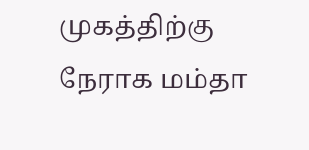முகத்திற்கு நேராக மம்தா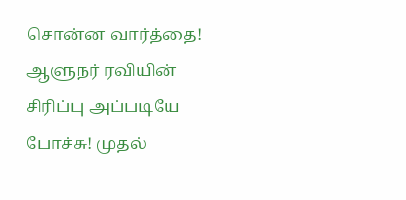சொன்ன வார்த்தை! ஆளுநர் ரவியின் சிரிப்பு அப்படியே போச்சு! முதல்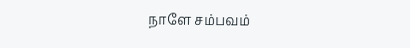நாளே சம்பவம்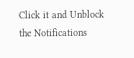Click it and Unblock the Notifications